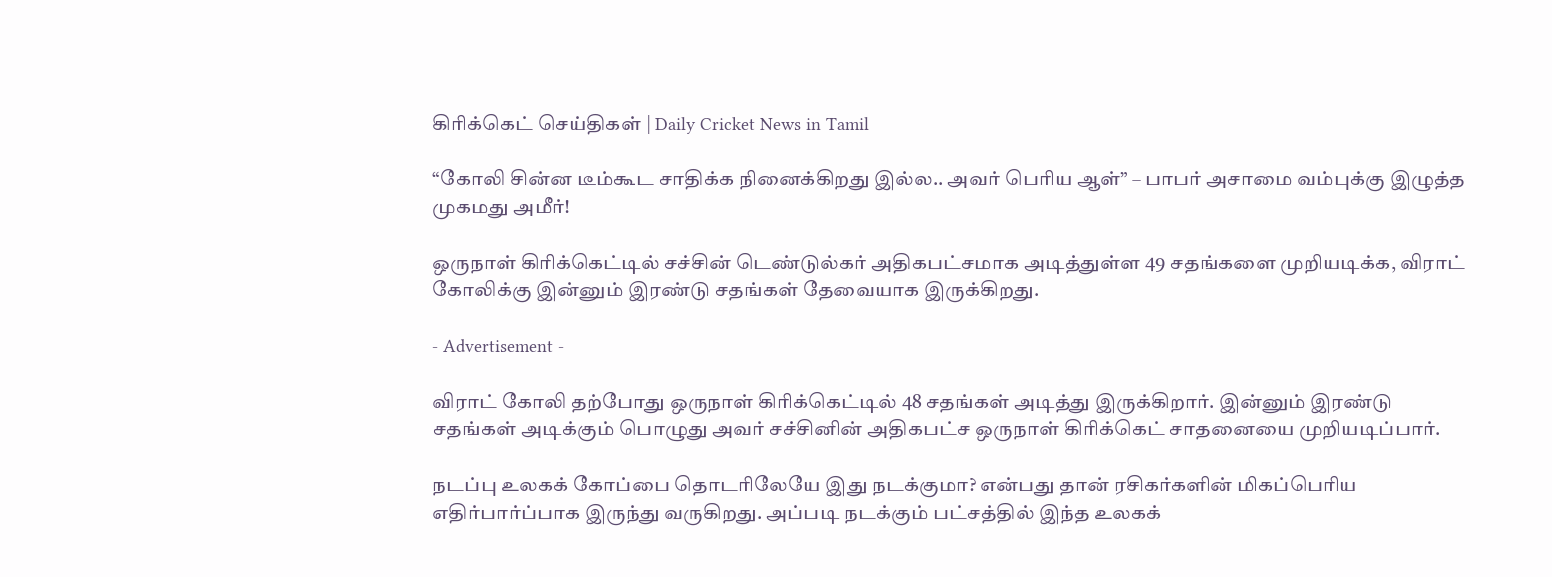கிரிக்கெட் செய்திகள் | Daily Cricket News in Tamil

“கோலி சின்ன டீம்கூட சாதிக்க நினைக்கிறது இல்ல.. அவர் பெரிய ஆள்” – பாபர் அசாமை வம்புக்கு இழுத்த முகமது அமீர்!

ஒருநாள் கிரிக்கெட்டில் சச்சின் டெண்டுல்கர் அதிகபட்சமாக அடித்துள்ள 49 சதங்களை முறியடிக்க, விராட் கோலிக்கு இன்னும் இரண்டு சதங்கள் தேவையாக இருக்கிறது.

- Advertisement -

விராட் கோலி தற்போது ஒருநாள் கிரிக்கெட்டில் 48 சதங்கள் அடித்து இருக்கிறார். இன்னும் இரண்டு சதங்கள் அடிக்கும் பொழுது அவர் சச்சினின் அதிகபட்ச ஒருநாள் கிரிக்கெட் சாதனையை முறியடிப்பார்.

நடப்பு உலகக் கோப்பை தொடரிலேயே இது நடக்குமா? என்பது தான் ரசிகர்களின் மிகப்பெரிய எதிர்பார்ப்பாக இருந்து வருகிறது. அப்படி நடக்கும் பட்சத்தில் இந்த உலகக்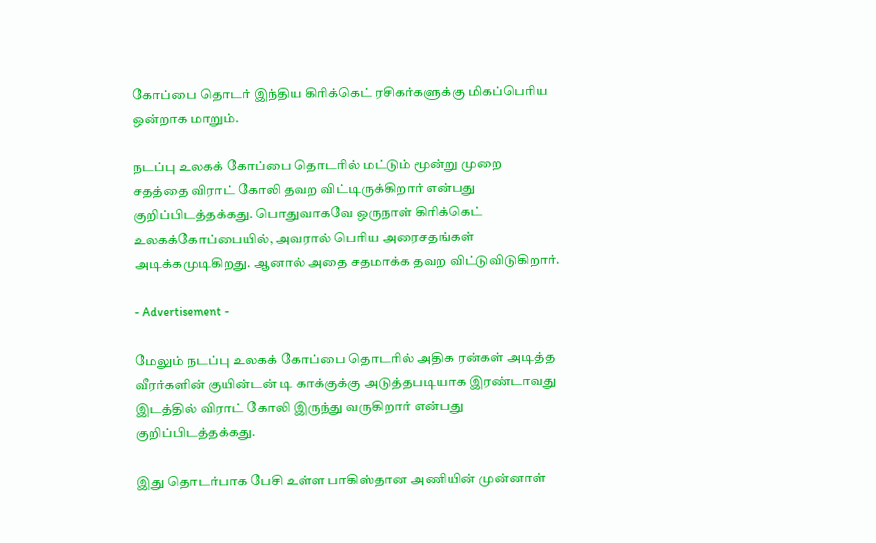கோப்பை தொடர் இந்திய கிரிக்கெட் ரசிகர்களுக்கு மிகப்பெரிய ஒன்றாக மாறும்.

நடப்பு உலகக் கோப்பை தொடரில் மட்டும் மூன்று முறை சதத்தை விராட் கோலி தவற விட்டிருக்கிறார் என்பது குறிப்பிடத்தக்கது. பொதுவாகவே ஒருநாள் கிரிக்கெட் உலகக்கோப்பையில், அவரால் பெரிய அரைசதங்கள் அடிக்கமுடிகிறது. ஆனால் அதை சதமாக்க தவற விட்டுவிடுகிறார்.

- Advertisement -

மேலும் நடப்பு உலகக் கோப்பை தொடரில் அதிக ரன்கள் அடித்த வீரர்களின் குயின்டன் டி காக்குக்கு அடுத்தபடியாக இரண்டாவது இடத்தில் விராட் கோலி இருந்து வருகிறார் என்பது குறிப்பிடத்தக்கது.

இது தொடர்பாக பேசி உள்ள பாகிஸ்தான அணியின் முன்னாள்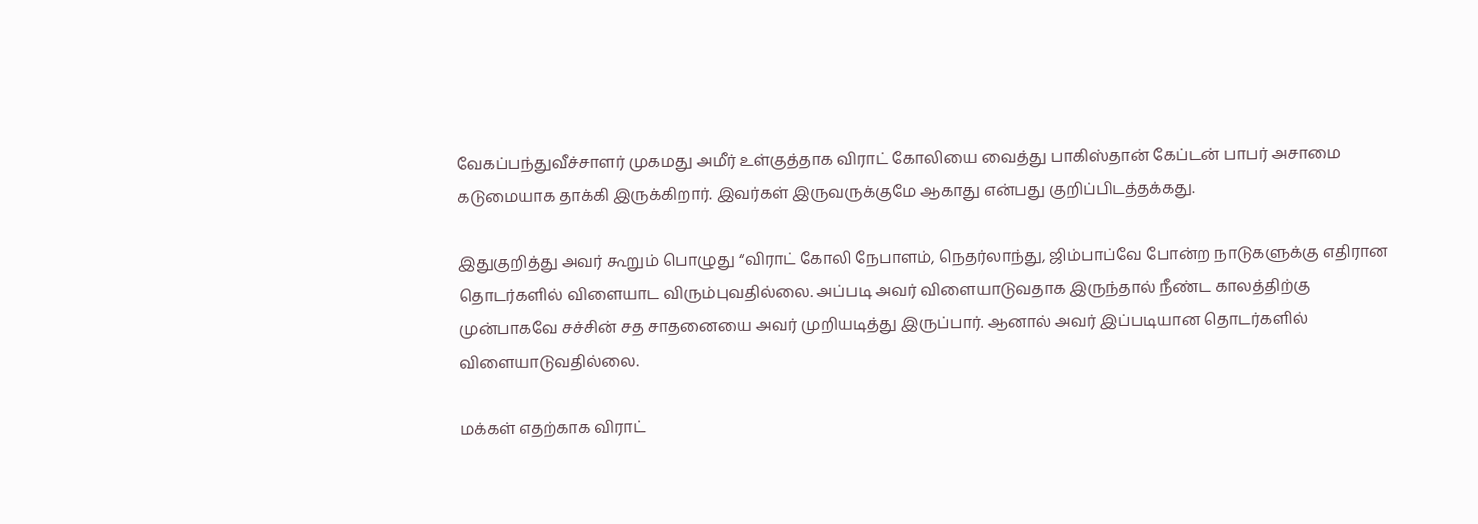வேகப்பந்துவீச்சாளர் முகமது அமீர் உள்குத்தாக விராட் கோலியை வைத்து பாகிஸ்தான் கேப்டன் பாபர் அசாமை கடுமையாக தாக்கி இருக்கிறார். இவர்கள் இருவருக்குமே ஆகாது என்பது குறிப்பிடத்தக்கது.

இதுகுறித்து அவர் கூறும் பொழுது “விராட் கோலி நேபாளம், நெதர்லாந்து, ஜிம்பாப்வே போன்ற நாடுகளுக்கு எதிரான தொடர்களில் விளையாட விரும்புவதில்லை. அப்படி அவர் விளையாடுவதாக இருந்தால் நீண்ட காலத்திற்கு முன்பாகவே சச்சின் சத சாதனையை அவர் முறியடித்து இருப்பார். ஆனால் அவர் இப்படியான தொடர்களில் விளையாடுவதில்லை.

மக்கள் எதற்காக விராட்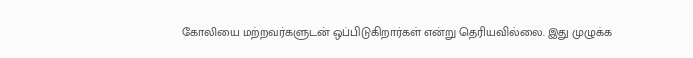கோலியை மற்றவர்களுடன் ஒப்பிடுகிறார்கள் என்று தெரியவில்லை. இது முழுக்க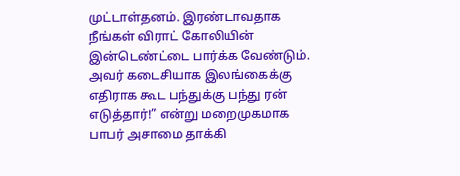முட்டாள்தனம். இரண்டாவதாக நீங்கள் விராட் கோலியின் இன்டெண்ட்டை பார்க்க வேண்டும். அவர் கடைசியாக இலங்கைக்கு எதிராக கூட பந்துக்கு பந்து ரன் எடுத்தார்!” என்று மறைமுகமாக பாபர் அசாமை தாக்கி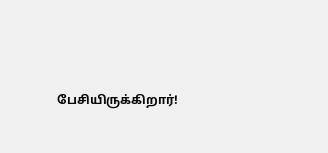பேசியிருக்கிறார்!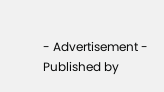- Advertisement -
Published by